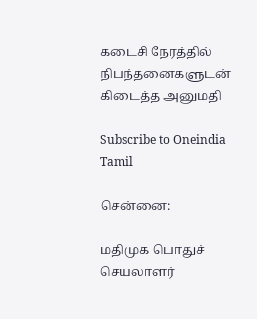கடைசி நேரத்தில் நிபந்தனைகளுடன் கிடைத்த அனுமதி

Subscribe to Oneindia Tamil

சென்னை:

மதிமுக பொதுச் செயலாளர்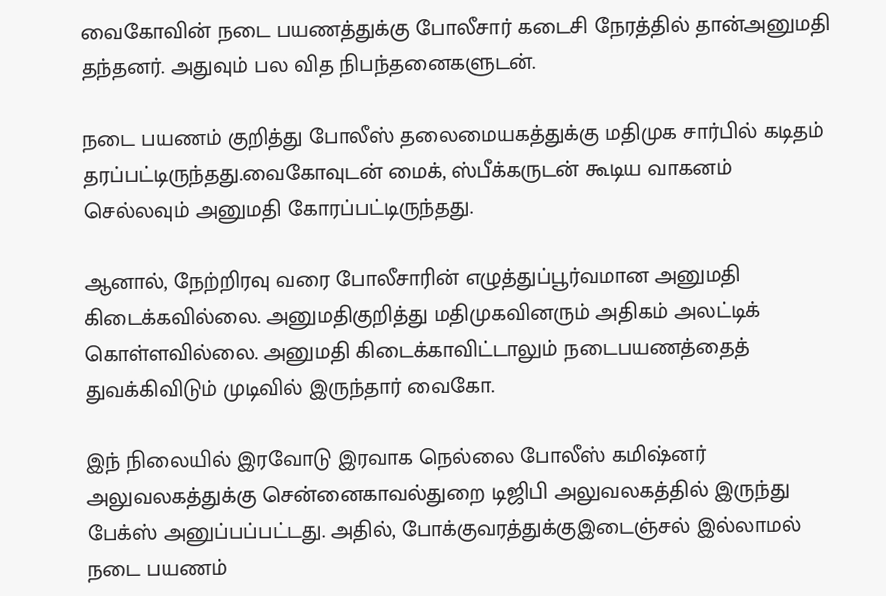வைகோவின் நடை பயணத்துக்கு போலீசார் கடைசி நேரத்தில் தான்அனுமதி தந்தனர். அதுவும் பல வித நிபந்தனைகளுடன்.

நடை பயணம் குறித்து போலீஸ் தலைமையகத்துக்கு மதிமுக சார்பில் கடிதம் தரப்பட்டிருந்தது.வைகோவுடன் மைக், ஸ்பீக்கருடன் கூடிய வாகனம் செல்லவும் அனுமதி கோரப்பட்டிருந்தது.

ஆனால், நேற்றிரவு வரை போலீசாரின் எழுத்துப்பூர்வமான அனுமதி கிடைக்கவில்லை. அனுமதிகுறித்து மதிமுகவினரும் அதிகம் அலட்டிக் கொள்ளவில்லை. அனுமதி கிடைக்காவிட்டாலும் நடைபயணத்தைத் துவக்கிவிடும் முடிவில் இருந்தார் வைகோ.

இந் நிலையில் இரவோடு இரவாக நெல்லை போலீஸ் கமிஷ்னர் அலுவலகத்துக்கு சென்னைகாவல்துறை டிஜிபி அலுவலகத்தில் இருந்து பேக்ஸ் அனுப்பப்பட்டது. அதில், போக்குவரத்துக்குஇடைஞ்சல் இல்லாமல் நடை பயணம்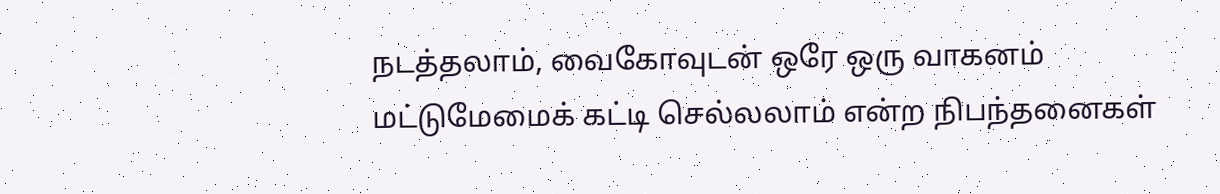நடத்தலாம், வைகோவுடன் ஒரே ஒரு வாகனம் மட்டுமேமைக் கட்டி செல்லலாம் என்ற நிபந்தனைகள்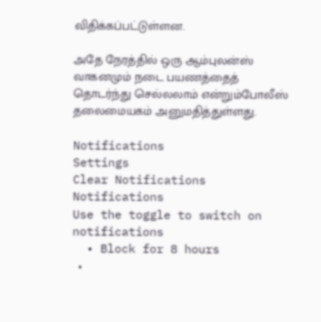விதிக்கப்பட்டுள்ளன.

அதே நேரத்தில் ஒரு ஆம்புலன்ஸ் வாகனமும் நடை பயணத்தைத் தொடர்ந்து செல்லலாம் என்றும்போலீஸ் தலைமையகம் அனுமதித்துள்ளது.

Notifications
Settings
Clear Notifications
Notifications
Use the toggle to switch on notifications
  • Block for 8 hours
  •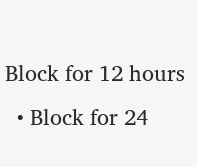Block for 12 hours
  • Block for 24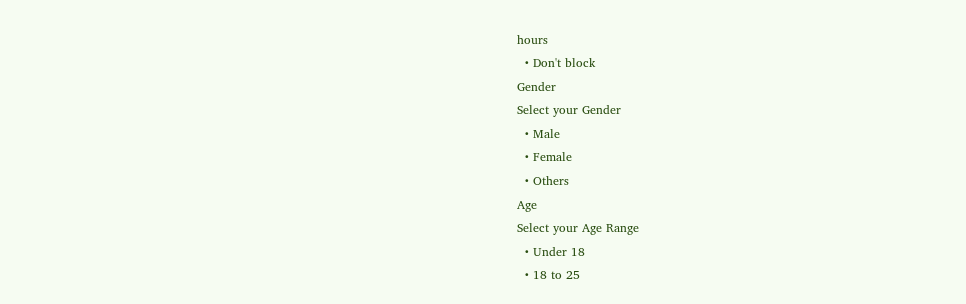hours
  • Don't block
Gender
Select your Gender
  • Male
  • Female
  • Others
Age
Select your Age Range
  • Under 18
  • 18 to 25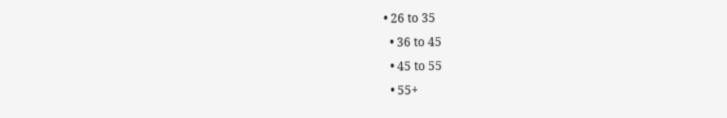• 26 to 35
  • 36 to 45
  • 45 to 55
  • 55+